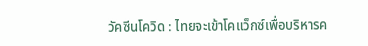วัคซีนโควิด : ไทยจะเข้าโคแว็กซ์เพื่อบริหารค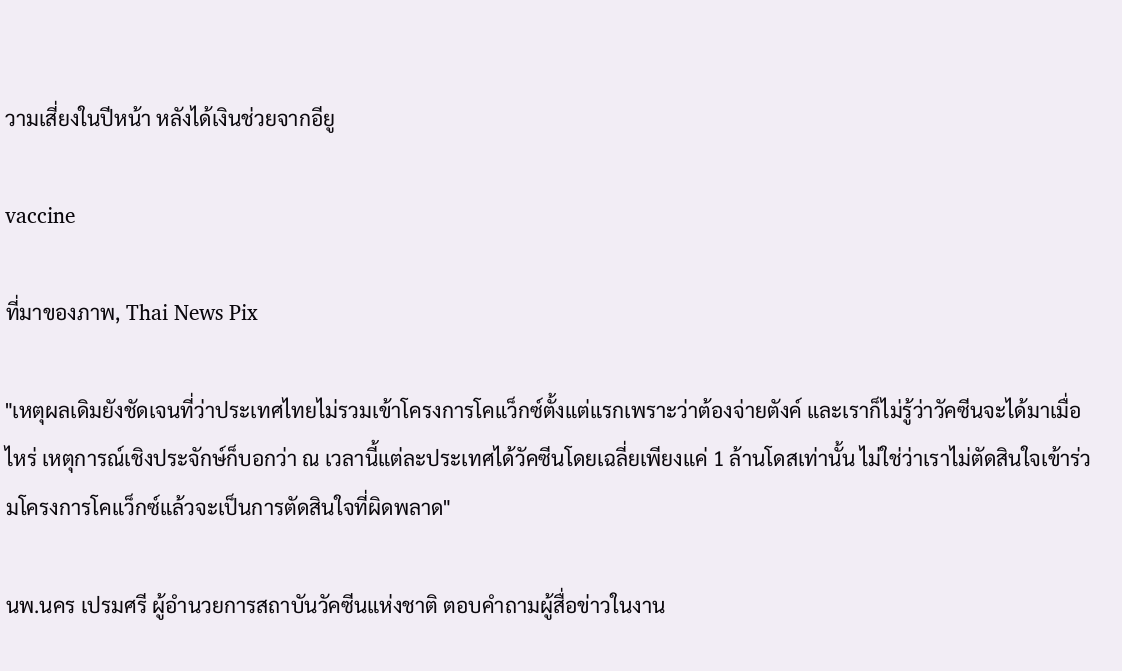วามเสี่ยงในปีหน้า หลังได้เงินช่วยจากอียู

vaccine

ที่มาของภาพ, Thai News Pix

"เหตุผลเดิมยังชัดเจนที่ว่าประเทศไทยไม่รวมเข้าโครงการโคแว็กซ์ตั้งแต่แรกเพราะว่าต้องจ่ายตังค์ และเราก็ไม่รู้ว่าวัคซีนจะได้มาเมื่อไหร่ เหตุการณ์เชิงประจักษ์ก็บอกว่า ณ เวลานี้แต่ละประเทศได้วัคซีนโดยเฉลี่ยเพียงแค่ 1 ล้านโดสเท่านั้น ไม่ใช่ว่าเราไม่ตัดสินใจเข้าร่วมโครงการโคแว็กซ์แล้วจะเป็นการตัดสินใจที่ผิดพลาด"

นพ.นคร เปรมศรี ผู้อำนวยการสถาบันวัคซีนแห่งชาติ ตอบคำถามผู้สื่อข่าวในงาน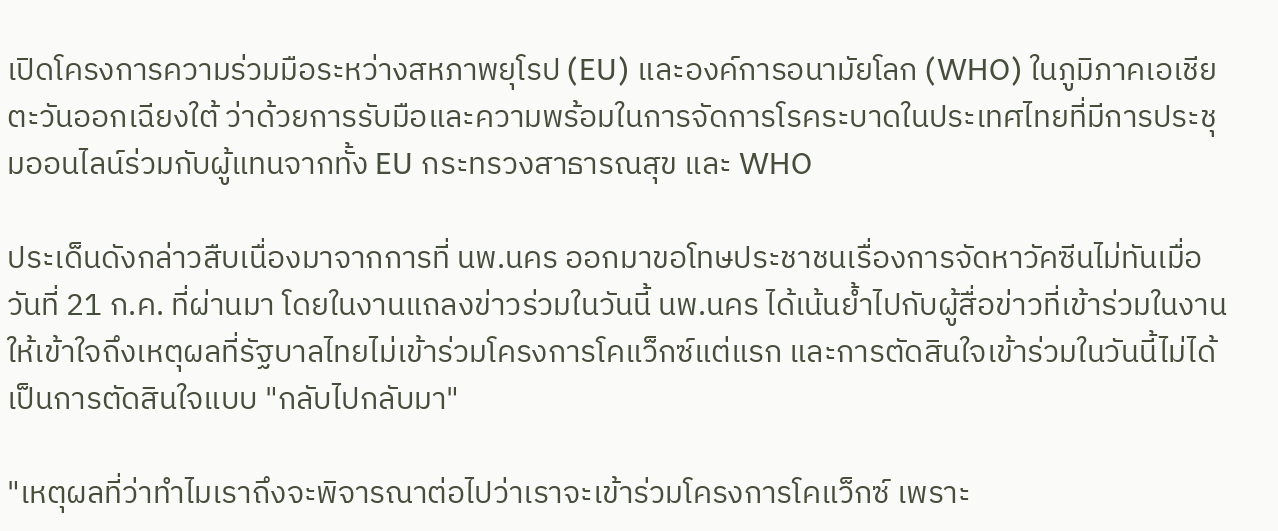เปิดโครงการความร่วมมือระหว่างสหภาพยุโรป (EU) และองค์การอนามัยโลก (WHO) ในภูมิภาคเอเชียตะวันออกเฉียงใต้ ว่าด้วยการรับมือและความพร้อมในการจัดการโรคระบาดในประเทศไทยที่มีการประชุมออนไลน์ร่วมกับผู้แทนจากทั้ง EU กระทรวงสาธารณสุข และ WHO

ประเด็นดังกล่าวสืบเนื่องมาจากการที่ นพ.นคร ออกมาขอโทษประชาชนเรื่องการจัดหาวัคซีนไม่ทันเมื่อวันที่ 21 ก.ค. ที่ผ่านมา โดยในงานแถลงข่าวร่วมในวันนี้ นพ.นคร ได้เน้นย้ำไปกับผู้สื่อข่าวที่เข้าร่วมในงานให้เข้าใจถึงเหตุผลที่รัฐบาลไทยไม่เข้าร่วมโครงการโคแว็กซ์แต่แรก และการตัดสินใจเข้าร่วมในวันนี้ไม่ได้เป็นการตัดสินใจแบบ "กลับไปกลับมา"

"เหตุผลที่ว่าทำไมเราถึงจะพิจารณาต่อไปว่าเราจะเข้าร่วมโครงการโคแว็กซ์ เพราะ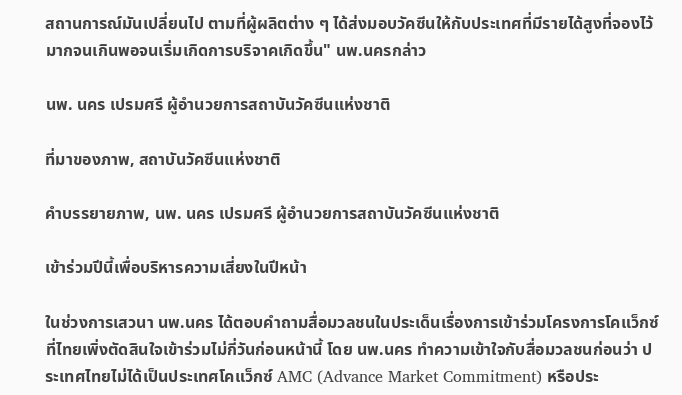สถานการณ์มันเปลี่ยนไป ตามที่ผู้ผลิตต่าง ๆ ได้ส่งมอบวัคซีนให้กับประเทศที่มีรายได้สูงที่จองไว้มากจนเกินพอจนเริ่มเกิดการบริจาคเกิดขึ้น" นพ.นครกล่าว

นพ. นคร เปรมศรี ผู้อำนวยการสถาบันวัคซีนแห่งชาติ

ที่มาของภาพ, สถาบันวัคซีนแห่งชาติ

คำบรรยายภาพ, นพ. นคร เปรมศรี ผู้อำนวยการสถาบันวัคซีนแห่งชาติ

เข้าร่วมปีนี้เพื่อบริหารความเสี่ยงในปีหน้า

ในช่วงการเสวนา นพ.นคร ได้ตอบคำถามสื่อมวลชนในประเด็นเรื่องการเข้าร่วมโครงการโคแว็กซ์ที่ไทยเพิ่งตัดสินใจเข้าร่วมไม่กี่วันก่อนหน้านี้ โดย นพ.นคร ทำความเข้าใจกับสื่อมวลชนก่อนว่า ประเทศไทยไม่ได้เป็นประเทศโคแว็กซ์ AMC (Advance Market Commitment) หรือประ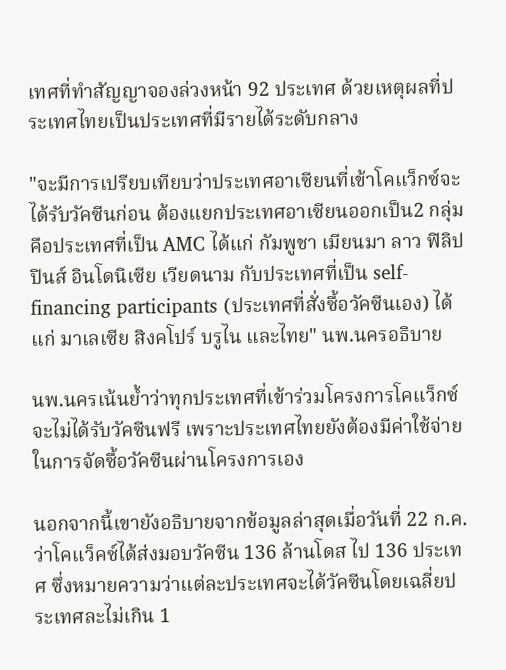เทศที่ทำสัญญาจองล่วงหน้า 92 ประเทศ ด้วยเหตุผลที่ประเทศไทยเป็นประเทศที่มีรายได้ระดับกลาง

"จะมีการเปรียบเทียบว่าประเทศอาเซียนที่เข้าโคแว็กซ์จะได้รับวัคซีนก่อน ต้องแยกประเทศอาเซียนออกเป็น2 กลุ่ม คือประเทศที่เป็น AMC ได้แก่ กัมพูชา เมียนมา ลาว ฟิลิปปินส์ อินโดนิเซีย เวียดนาม กับประเทศที่เป็น self-financing participants (ประเทศที่สั่งซื้อวัคซีนเอง) ได้แก่ มาเลเซีย สิงคโปร์ บรูไน และไทย" นพ.นครอธิบาย

นพ.นครเน้นย้ำว่าทุกประเทศที่เข้าร่วมโครงการโคแว็กซ์จะไม่ได้รับวัคซีนฟรี เพราะประเทศไทยยังต้องมีค่าใช้จ่ายในการจัดซื้อวัคซีนผ่านโครงการเอง

นอกจากนี้เขายังอธิบายจากข้อมูลล่าสุดเมื่อวันที่ 22 ก.ค. ว่าโคแว็คซ์ได้ส่งมอบวัคซีน 136 ล้านโดส ไป 136 ประเทศ ซึ่งหมายความว่าแต่ละประเทศจะได้วัคซีนโดยเฉลี่ยประเทศละไม่เกิน 1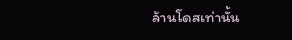ล้านโดสเท่านั้น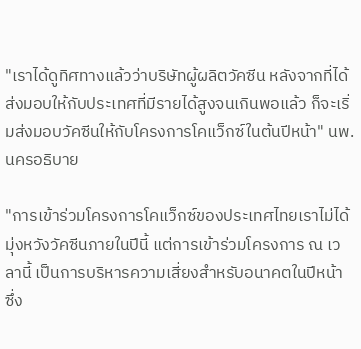"เราได้ดูทิศทางแล้วว่าบริษัทผู้ผลิตวัคซีน หลังจากที่ได้ส่งมอบให้กับประเทศที่มีรายได้สูงจนเกินพอแล้ว ก็จะเริ่มส่งมอบวัคซีนให้กับโครงการโคแว็กซ์ในต้นปีหน้า" นพ.นครอธิบาย

"การเข้าร่วมโครงการโคแว็กซ์ของประเทศไทยเราไม่ได้มุ่งหวังวัคซีนภายในปีนี้ แต่การเข้าร่วมโครงการ ณ เวลานี้ เป็นการบริหารความเสี่ยงสำหรับอนาคตในปีหน้า ซึ่ง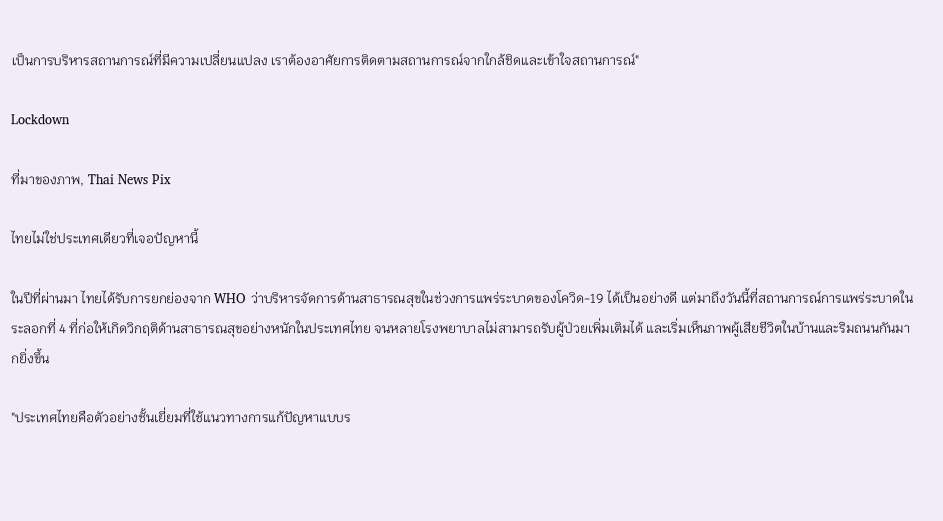เป็นการบริหารสถานการณ์ที่มีความเปลี่ยนแปลง เราต้องอาศัยการติดตามสถานการณ์จากใกล้ชิดและเข้าใจสถานการณ์"

Lockdown

ที่มาของภาพ, Thai News Pix

ไทยไม่ใช่ประเทศเดียวที่เจอปัญหานี้

ในปีที่ผ่านมา ไทยได้รับการยกย่องจาก WHO ว่าบริหารจัดการด้านสาธารณสุขในช่วงการแพร่ระบาดของโควิด-19 ได้เป็นอย่างดี แต่มาถึงวันนี้ที่สถานการณ์การแพร่ระบาดในระลอกที่ 4 ที่ก่อให้เกิดวิกฤติด้านสาธารณสุขอย่างหนักในประเทศไทย จนหลายโรงพยาบาลไม่สามารถรับผู้ป่วยเพิ่มเติมได้ และเริ่มเห็นภาพผู้เสียชีวิตในบ้านและริมถนนกันมากยิ่งขึ้น

"ประเทศไทยคือตัวอย่างชั้นเยี่ยมที่ใช้แนวทางการแก้ปัญหาแบบร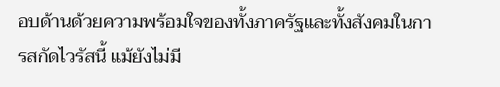อบด้านด้วยความพร้อมใจของทั้งภาครัฐและทั้งสังคมในการสกัดไวรัสนี้ แม้ยังไม่มี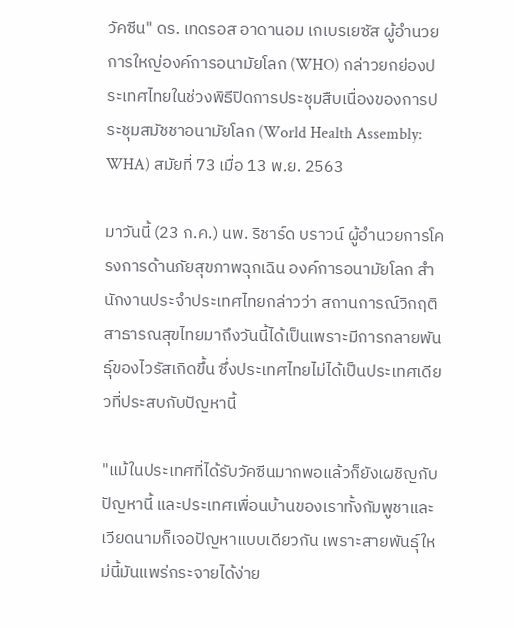วัคซีน" ดร. เทดรอส อาดานอม เกเบรเยซัส ผู้อำนวยการใหญ่องค์การอนามัยโลก (WHO) กล่าวยกย่องประเทศไทยในช่วงพิธีปิดการประชุมสืบเนื่องของการประชุมสมัชชาอนามัยโลก (World Health Assembly: WHA) สมัยที่ 73 เมื่อ 13 พ.ย. 2563

มาวันนี้ (23 ก.ค.) นพ. ริชาร์ด บราวน์ ผู้อำนวยการโครงการด้านภัยสุขภาพฉุกเฉิน องค์การอนามัยโลก สำนักงานประจำประเทศไทยกล่าวว่า สถานการณ์วิกฤติสาธารณสุขไทยมาถึงวันนี้ได้เป็นเพราะมีการกลายพันธุ์ของไวรัสเกิดขึ้น ซึ่งประเทศไทยไม่ได้เป็นประเทศเดียวที่ประสบกับปัญหานี้

"แม้ในประเทศที่ได้รับวัคซีนมากพอแล้วก็ยังเผชิญกับปัญหานี้ และประเทศเพื่อนบ้านของเราทั้งกัมพูชาและเวียดนามก็เจอปัญหาแบบเดียวกัน เพราะสายพันธุ์ใหม่นี้มันแพร่กระจายได้ง่าย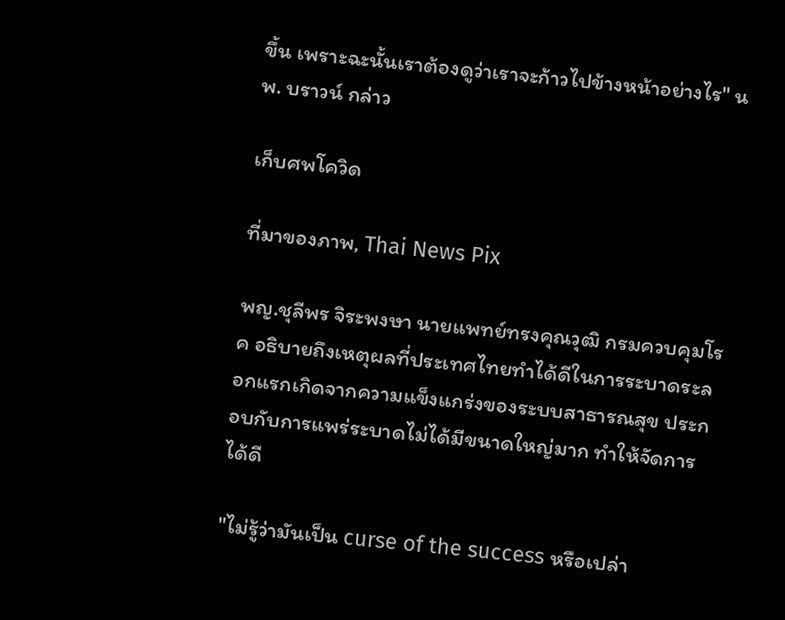ขึ้น เพราะฉะนั้นเราต้องดูว่าเราจะก้าวไปข้างหน้าอย่างไร" นพ. บราวน์ กล่าว

เก็บศพโควิด

ที่มาของภาพ, Thai News Pix

พญ.ชุลีพร จิระพงษา นายแพทย์ทรงคุณวุฒิ กรมควบคุมโรค อธิบายถึงเหตุผลที่ประเทศไทยทำได้ดีในการระบาดระลอกแรกเกิดจากความแข็งแกร่งของระบบสาธารณสุข ประกอบกับการแพร่ระบาดไม่ได้มีขนาดใหญ่มาก ทำให้จัดการได้ดี

"ไม่รู้ว่ามันเป็น curse of the success หรือเปล่า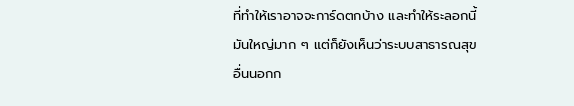ที่ทำให้เราอาจจะการ์ดตกบ้าง และทำให้ระลอกนี้มันใหญ่มาก ๆ แต่ก็ยังเห็นว่าระบบสาธารณสุขอื่นนอกก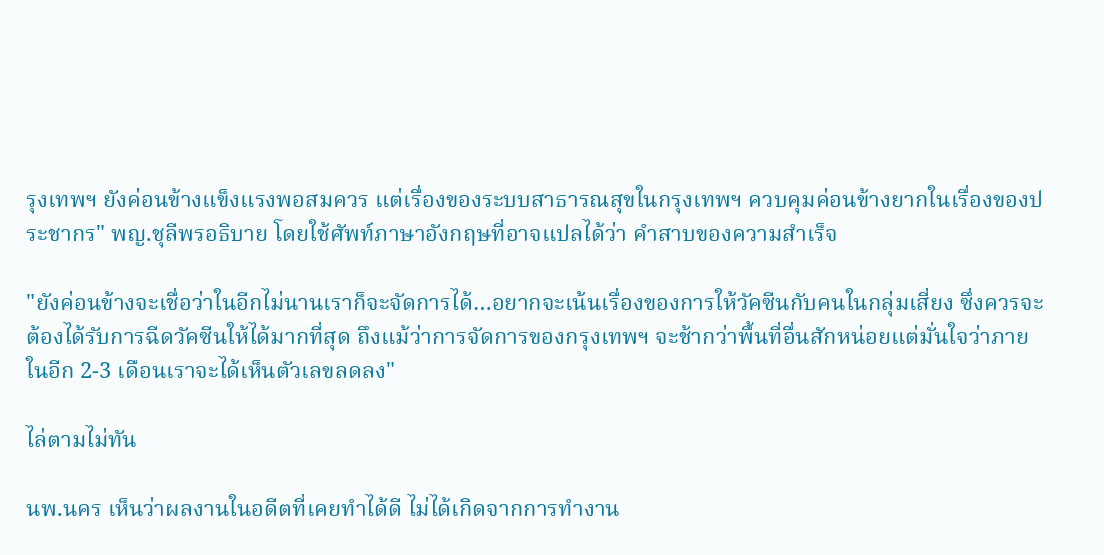รุงเทพฯ ยังค่อนข้างแข็งแรงพอสมควร แต่เรื่องของระบบสาธารณสุขในกรุงเทพฯ ควบคุมค่อนข้างยากในเรื่องของประชากร" พญ.ชุลีพรอธิบาย โดยใช้ศัพท์ภาษาอังกฤษที่อาจแปลได้ว่า คำสาบของความสำเร็จ

"ยังค่อนข้างจะเชื่อว่าในอีกไม่นานเราก็จะจัดการได้…อยากจะเน้นเรื่องของการให้วัคซีนกับคนในกลุ่มเสี่ยง ซึ่งควรจะต้องได้รับการฉีดวัคซีนให้ได้มากที่สุด ถึงแม้ว่าการจัดการของกรุงเทพฯ จะช้ากว่าพื้นที่อื่นสักหน่อยแต่มั่นใจว่าภายในอีก 2-3 เดือนเราจะได้เห็นตัวเลขลดลง"

ไล่ตามไม่ทัน

นพ.นคร เห็นว่าผลงานในอดีตที่เคยทำได้ดี ไม่ได้เกิดจากการทำงาน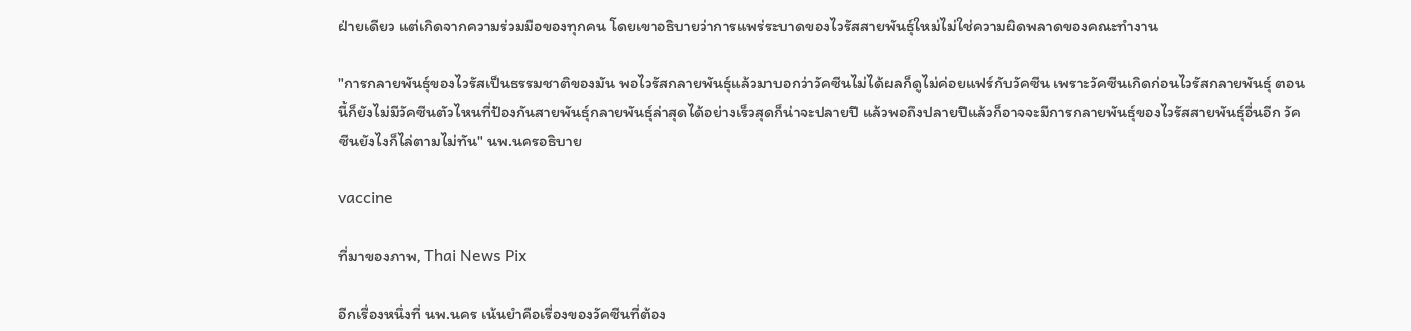ฝ่ายเดียว แต่เกิดจากความร่วมมือของทุกคน โดยเขาอธิบายว่าการแพร่ระบาดของไวรัสสายพันธุ์ใหม่ไม่ใช่ความผิดพลาดของคณะทำงาน

"การกลายพันธุ์ของไวรัสเป็นธรรมชาติของมัน พอไวรัสกลายพันธุ์แล้วมาบอกว่าวัคซีนไม่ได้ผลก็ดูไม่ค่อยแฟร์กับวัคซีน เพราะวัคซีนเกิดก่อนไวรัสกลายพันธุ์ ตอนนี้ก็ยังไม่มีวัคซีนตัวไหนที่ป้องกันสายพันธุ์กลายพันธุ์ล่าสุดได้อย่างเร็วสุดก็น่าจะปลายปี แล้วพอถึงปลายปีแล้วก็อาจจะมีการกลายพันธุ์ของไวรัสสายพันธุ์อื่นอีก วัคซีนยังไงก็ไล่ตามไม่ทัน" นพ.นครอธิบาย

vaccine

ที่มาของภาพ, Thai News Pix

อีกเรื่องหนึ่งที่ นพ.นคร เน้นยำคือเรื่องของวัคซีนที่ต้อง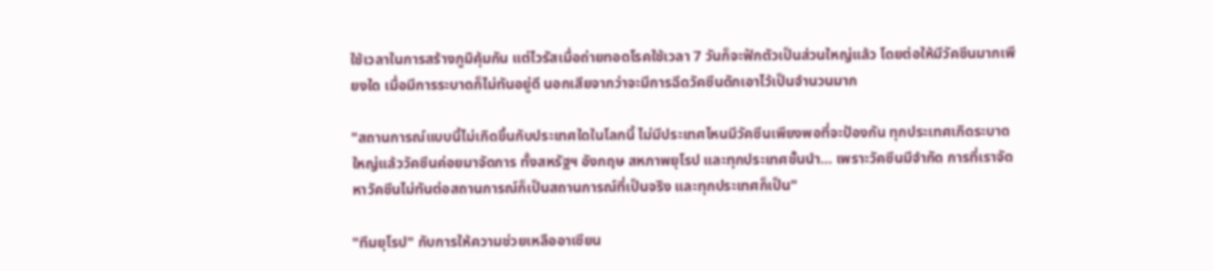ใช้เวลาในการสร้างภูมิคุ้มกัน แต่ไวรัสเมื่อถ่ายทอดโรคใช้เวลา 7 วันก็จะฟักตัวเป็นส่วนใหญ่แล้ว โดยต่อให้มีวัคซีนมากเพียงใด เมื่อมีการระบาดก็ไม่ทันอยู่ดี นอกเสียจากว่าจะมีการฉีดวัคซีนดักเอาไว้เป็นจำนวนมาก

"สถานการณ์แบบนี้ไม่เกิดขึ้นกับประเทศใดในโลกนี้ ไม่มีประเทศไหนมีวัคซีนเพียงพอที่จะป้องกัน ทุกประเทศเกิดระบาดใหญ่แล้ววัคซีนค่อยมาจัดการ ทั้งสหรัฐฯ อังกฤษ สหภาพยุโรป และทุกประเทศชั้นนำ… เพราะวัคซีนมีจำกัด การที่เราจัดหาวัคซีนไม่ทันต่อสถานการณ์ก็เป็นสถานการณ์ที่เป็นจริง และทุกประเทศก็เป็น"

"ทีมยุโรป" กับการให้ความช่วยเหลืออาเซียน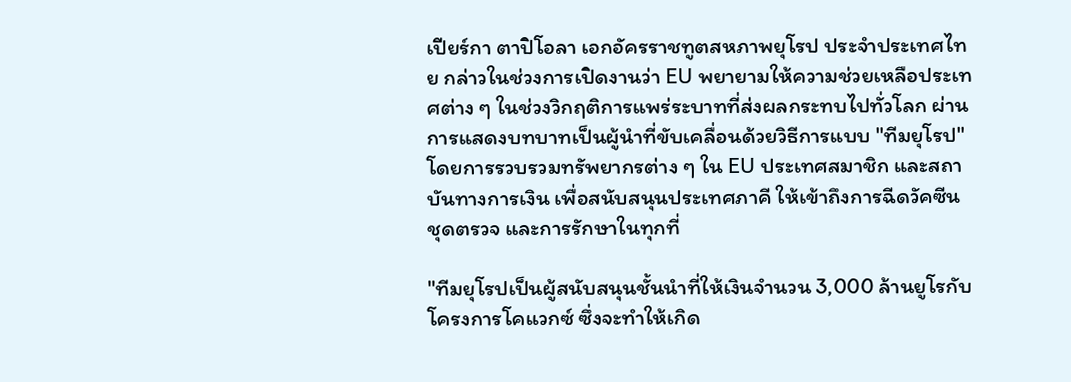เปียร์กา ตาปิโอลา เอกอัครราชทูตสหภาพยุโรป ประจำประเทศไทย กล่าวในช่วงการเปิดงานว่า EU พยายามให้ความช่วยเหลือประเทศต่าง ๆ ในช่วงวิกฤติการแพร่ระบาทที่ส่งผลกระทบไปทั่วโลก ผ่านการแสดงบทบาทเป็นผู้นำที่ขับเคลื่อนด้วยวิธีการแบบ "ทีมยุโรป" โดยการรวบรวมทรัพยากรต่าง ๆ ใน EU ประเทศสมาชิก และสถาบันทางการเงิน เพื่อสนับสนุนประเทศภาคี ให้เข้าถึงการฉีดวัคซีน ชุดตรวจ และการรักษาในทุกที่

"ทีมยุโรปเป็นผู้สนับสนุนชั้นนำที่ให้เงินจำนวน 3,000 ล้านยูโรกับโครงการโคแวกซ์ ซึ่งจะทำให้เกิด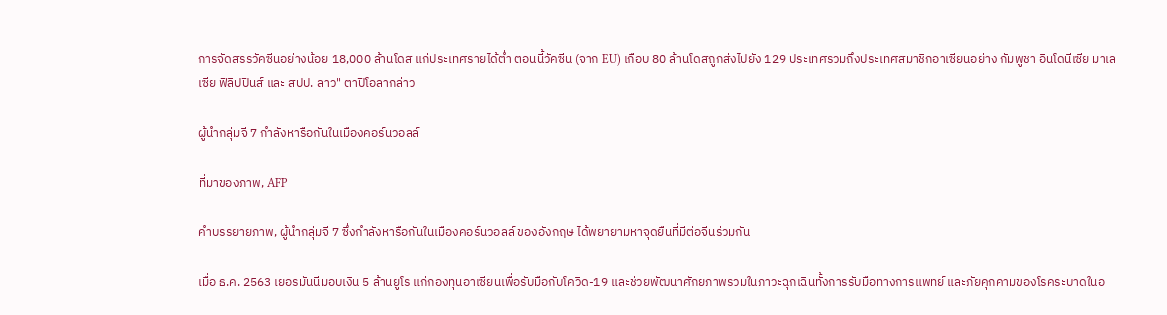การจัดสรรวัคซีนอย่างน้อย 18,000 ล้านโดส แก่ประเทศรายได้ต่ำ ตอนนี้วัคซีน (จาก EU) เกือบ 80 ล้านโดสถูกส่งไปยัง 129 ประเทศรวมถึงประเทศสมาชิกอาเซียนอย่าง กัมพูชา อินโดนีเซีย มาเลเซีย ฟิลิปปินส์ และ สปป. ลาว" ตาปิโอลากล่าว

ผู้นำกลุ่มจี 7 กำลังหารือกันในเมืองคอร์นวอลล์

ที่มาของภาพ, AFP

คำบรรยายภาพ, ผู้นำกลุ่มจี 7 ซึ่งกำลังหารือกันในเมืองคอร์นวอลล์ ของอังกฤษ ได้พยายามหาจุดยืนที่มีต่อจีนร่วมกัน

เมื่อ ธ.ค. 2563 เยอรมันนีมอบเงิน 5 ล้านยูโร แก่กองทุนอาเซียนเพื่อรับมือกับโควิด-19 และช่วยพัฒนาศักยภาพรวมในภาวะฉุกเฉินทั้งการรับมือทางการแพทย์ และภัยคุกคามของโรคระบาดในอ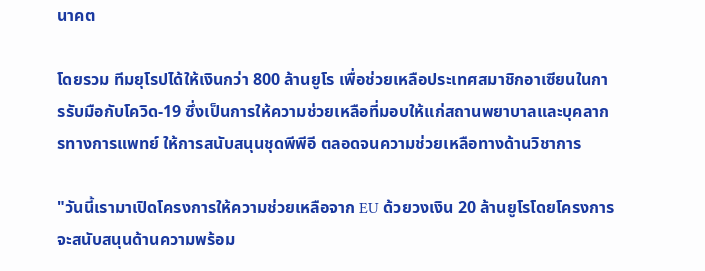นาคต

โดยรวม ทีมยุโรปได้ให้เงินกว่า 800 ล้านยูโร เพื่อช่วยเหลือประเทศสมาชิกอาเซียนในการรับมือกับโควิด-19 ซึ่งเป็นการให้ความช่วยเหลือที่มอบให้แก่สถานพยาบาลและบุคลากรทางการแพทย์ ให้การสนับสนุนชุดพีพีอี ตลอดจนความช่วยเหลือทางด้านวิชาการ

"วันนี้เรามาเปิดโครงการให้ความช่วยเหลือจาก EU ด้วยวงเงิน 20 ล้านยูโรโดยโครงการจะสนับสนุนด้านความพร้อม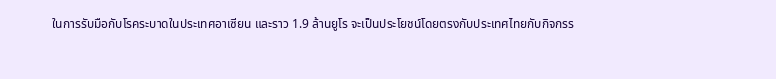ในการรับมือกับโรคระบาดในประเทศอาเซียน และราว 1.9 ล้านยูโร จะเป็นประโยชน์โดยตรงกับประเทศไทยกับกิจกรร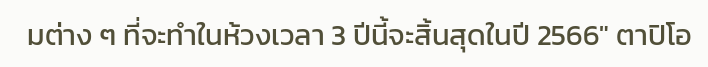มต่าง ๆ ที่จะทำในห้วงเวลา 3 ปีนี้จะสิ้นสุดในปี 2566" ตาปิโอ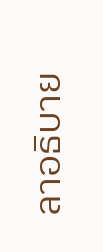ลาอธิบาย